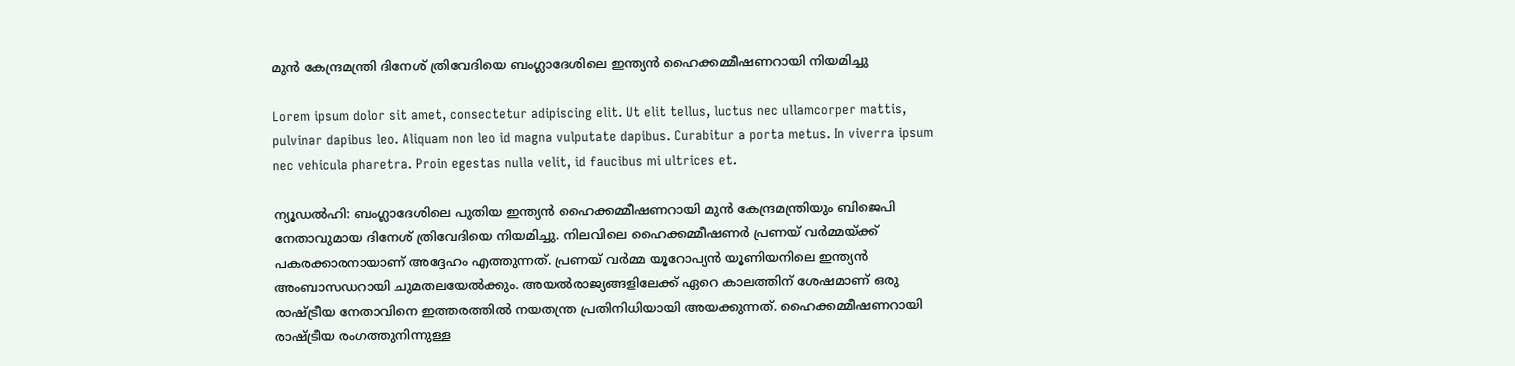മുന്‍ കേന്ദ്രമന്ത്രി ദിനേശ് ത്രിവേദിയെ ബംഗ്ലാദേശിലെ ഇന്ത്യന്‍ ഹൈക്കമ്മീഷണറായി നിയമിച്ചു

Lorem ipsum dolor sit amet, consectetur adipiscing elit. Ut elit tellus, luctus nec ullamcorper mattis, pulvinar dapibus leo. Aliquam non leo id magna vulputate dapibus. Curabitur a porta metus. In viverra ipsum nec vehicula pharetra. Proin egestas nulla velit, id faucibus mi ultrices et.

ന്യൂഡല്‍ഹി: ബംഗ്ലാദേശിലെ പുതിയ ഇന്ത്യന്‍ ഹൈക്കമ്മീഷണറായി മുന്‍ കേന്ദ്രമന്ത്രിയും ബിജെപി നേതാവുമായ ദിനേശ് ത്രിവേദിയെ നിയമിച്ചു. നിലവിലെ ഹൈക്കമ്മീഷണര്‍ പ്രണയ് വര്‍മ്മയ്ക്ക് പകരക്കാരനായാണ് അദ്ദേഹം എത്തുന്നത്. പ്രണയ് വര്‍മ്മ യൂറോപ്യന്‍ യൂണിയനിലെ ഇന്ത്യന്‍ അംബാസഡറായി ചുമതലയേല്‍ക്കും. അയല്‍രാജ്യങ്ങളിലേക്ക് ഏറെ കാലത്തിന് ശേഷമാണ് ഒരു രാഷ്ട്രീയ നേതാവിനെ ഇത്തരത്തില്‍ നയതന്ത്ര പ്രതിനിധിയായി അയക്കുന്നത്. ഹൈക്കമ്മീഷണറായി രാഷ്ട്രീയ രംഗത്തുനിന്നുള്ള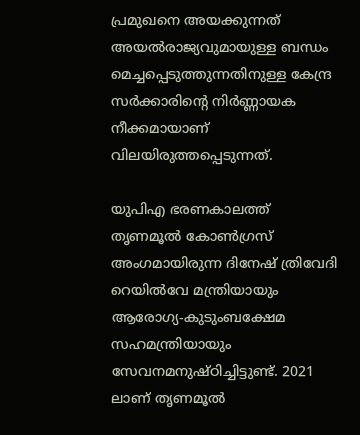പ്രമുഖനെ അയക്കുന്നത് അയല്‍രാജ്യവുമായുള്ള ബന്ധം മെച്ചപ്പെടുത്തുന്നതിനുള്ള കേന്ദ്ര സര്‍ക്കാരിന്റെ നിര്‍ണ്ണായക നീക്കമായാണ് വിലയിരുത്തപ്പെടുന്നത്.

യുപിഎ ഭരണകാലത്ത് തൃണമൂല്‍ കോണ്‍ഗ്രസ് അംഗമായിരുന്ന ദിനേഷ് ത്രിവേദി റെയില്‍വേ മന്ത്രിയായും ആരോഗ്യ-കുടുംബക്ഷേമ സഹമന്ത്രിയായും സേവനമനുഷ്ഠിച്ചിട്ടുണ്ട്. 2021 ലാണ് തൃണമൂല്‍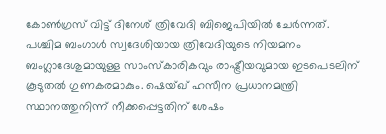കോണ്‍ഗ്രസ് വിട്ട് ദിനേശ് ത്രിവേദി ബിജെപിയില്‍ ചേര്‍ന്നത്. പശ്ചിമ ബംഗാള്‍ സ്വദേശിയായ ത്രിവേദിയുടെ നിയമനം ബംഗ്ലാദേശുമായുള്ള സാംസ്‌കാരികവും രാഷ്ട്രീയവുമായ ഇടപെടലിന് കൂടുതല്‍ ഗുണകരമാകും. ഷെയ്ഖ് ഹസീന പ്രധാനമന്ത്രി സ്ഥാനത്തുനിന്ന് നീക്കപ്പെട്ടതിന് ശേഷം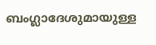ബംഗ്ലാദേശുമായുള്ള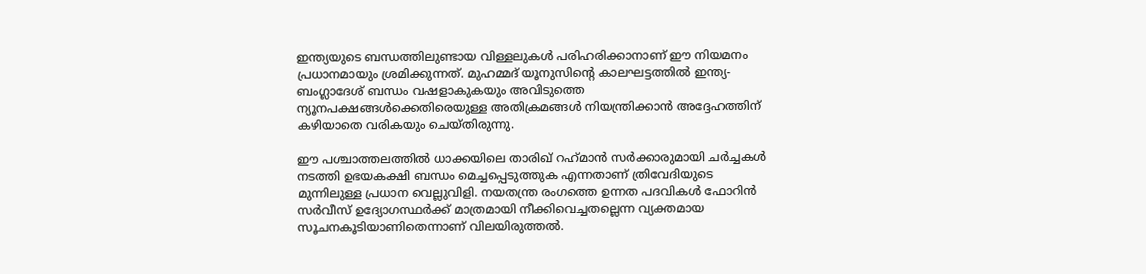ഇന്ത്യയുടെ ബന്ധത്തിലുണ്ടായ വിള്ളലുകള്‍ പരിഹരിക്കാനാണ് ഈ നിയമനം പ്രധാനമായും ശ്രമിക്കുന്നത്. മുഹമ്മദ് യൂനുസിന്റെ കാലഘട്ടത്തില്‍ ഇന്ത്യ-ബംഗ്ലാദേശ് ബന്ധം വഷളാകുകയും അവിടുത്തെ ന്യൂനപക്ഷങ്ങള്‍ക്കെതിരെയുള്ള അതിക്രമങ്ങള്‍ നിയന്ത്രിക്കാന്‍ അദ്ദേഹത്തിന് കഴിയാതെ വരികയും ചെയ്തിരുന്നു.

ഈ പശ്ചാത്തലത്തില്‍ ധാക്കയിലെ താരിഖ് റഹ്‌മാന്‍ സര്‍ക്കാരുമായി ചര്‍ച്ചകള്‍ നടത്തി ഉഭയകക്ഷി ബന്ധം മെച്ചപ്പെടുത്തുക എന്നതാണ് ത്രിവേദിയുടെ മുന്നിലുള്ള പ്രധാന വെല്ലുവിളി. നയതന്ത്ര രംഗത്തെ ഉന്നത പദവികള്‍ ഫോറിന്‍ സര്‍വീസ് ഉദ്യോഗസ്ഥര്‍ക്ക് മാത്രമായി നീക്കിവെച്ചതല്ലെന്ന വ്യക്തമായ സൂചനകൂടിയാണിതെന്നാണ് വിലയിരുത്തല്‍.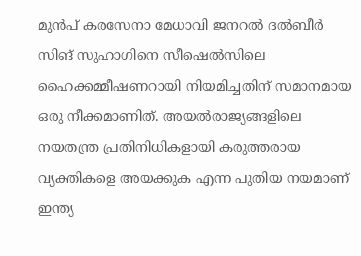മുന്‍പ് കരസേനാ മേധാവി ജനറല്‍ ദല്‍ബീര്‍ സിങ് സുഹാഗിനെ സീഷെല്‍സിലെ ഹൈക്കമ്മീഷണറായി നിയമിച്ചതിന് സമാനമായ ഒരു നീക്കമാണിത്. അയല്‍രാജ്യങ്ങളിലെ നയതന്ത്ര പ്രതിനിധികളായി കരുത്തരായ വ്യക്തികളെ അയക്കുക എന്ന പുതിയ നയമാണ് ഇന്ത്യ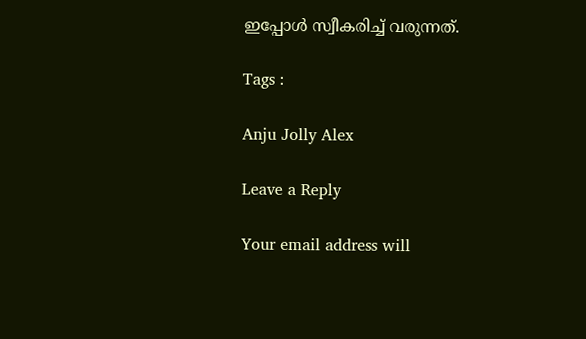ഇപ്പോള്‍ സ്വീകരിച്ച് വരുന്നത്.

Tags :

Anju Jolly Alex

Leave a Reply

Your email address will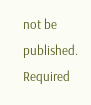not be published. Required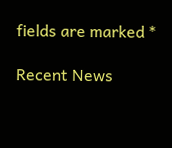fields are marked *

Recent News